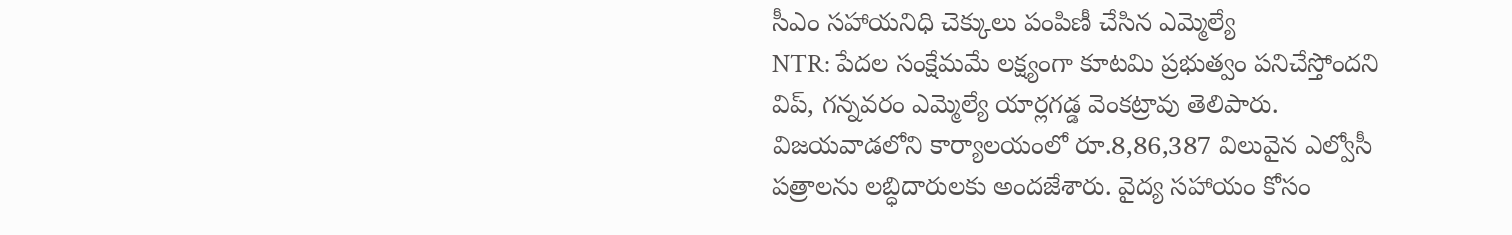సీఎం సహాయనిధి చెక్కులు పంపిణీ చేసిన ఎమ్మెల్యే
NTR: పేదల సంక్షేమమే లక్ష్యంగా కూటమి ప్రభుత్వం పనిచేస్తోందని విప్, గన్నవరం ఎమ్మెల్యే యార్లగడ్డ వెంకట్రావు తెలిపారు. విజయవాడలోని కార్యాలయంలో రూ.8,86,387 విలువైన ఎల్వోసీ పత్రాలను లబ్ధిదారులకు అందజేశారు. వైద్య సహాయం కోసం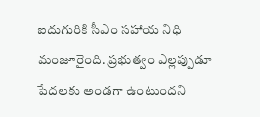ఐదుగురికి సీఎం సహాయ నిధి మంజూరైంది. ప్రభుత్వం ఎల్లప్పుడూ పేదలకు అండగా ఉంటుందని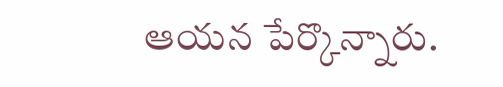ఆయన పేర్కొన్నారు.